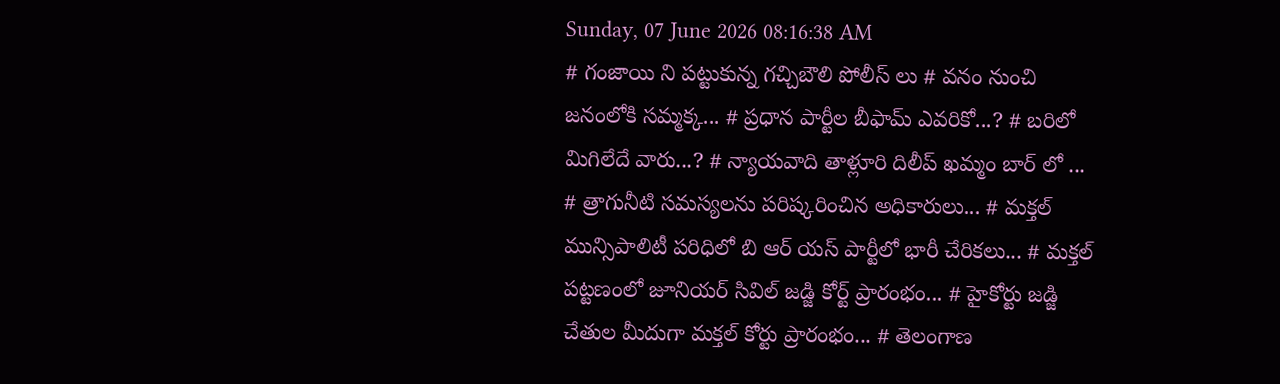Sunday, 07 June 2026 08:16:38 AM
# గంజాయి ని పట్టుకున్న గచ్చిబౌలి పోలీస్ లు # వనం నుంచి జనంలోకి సమ్మక్క... # ప్రధాన పార్టీల బీఫామ్ ఎవరికో...? # బరిలో మిగిలేదే వారు...? # న్యాయవాది తాళ్లూరి దిలీప్ ఖమ్మం బార్ లో ... # త్రాగునీటి సమస్యలను పరిష్కరించిన అధికారులు... # మక్తల్ మున్సిపాలిటీ పరిధిలో బి ఆర్ యస్ పార్టీలో భారీ చేరికలు... # మక్తల్ పట్టణంలో జూనియర్ సివిల్ జడ్జి కోర్ట్ ప్రారంభం... # హైకోర్టు జడ్జి చేతుల మీదుగా మక్తల్ కోర్టు ప్రారంభం... # తెలంగాణ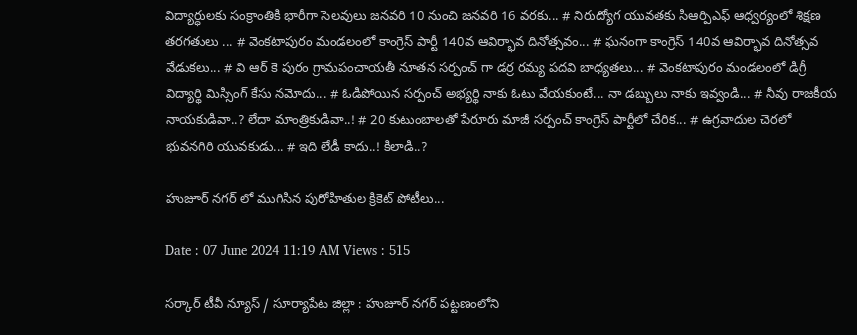విద్యార్ధులకు సంక్రాంతికి భారీగా సెలవులు జనవరి 10 నుంచి జనవరి 16 వరకు... # నిరుద్యోగ యువతకు సిఆర్పిఎఫ్ ఆధ్వర్యంలో శిక్షణ తరగతులు ... # వెంకటాపురం మండలంలో కాంగ్రెస్ పార్టీ 140వ ఆవిర్భావ దినోత్సవం... # ఘనంగా కాంగ్రెస్ 140వ ఆవిర్భావ దినోత్సవ వేడుకలు... # వి ఆర్ కె పురం గ్రామపంచాయతీ నూతన సర్పంచ్ గా డర్ర రమ్య పదవి బాధ్యతలు... # వెంకటాపురం మండలంలో డిగ్రీ విద్యార్థి మిస్సింగ్ కేసు నమోదు... # ఓడిపోయిన సర్పంచ్ అభ్యర్థి నాకు ఓటు వేయకుంటే... నా డబ్బులు నాకు ఇవ్వండి... # నీవు రాజకీయ నాయకుడివా..? లేదా మాంత్రికుడివా..! # 20 కుటుంబాలతో పేరూరు మాజీ సర్పంచ్ కాంగ్రెస్ పార్టీలో చేరిక... # ఉగ్రవాదుల చెరలో భువనగిరి యువకుడు... # ఇది లేడీ కాదు..! కిలాడి..?

హుజూర్ నగర్ లో ముగిసిన పురోహితుల క్రికెట్ పోటీలు...

Date : 07 June 2024 11:19 AM Views : 515

సర్కార్ టీవీ న్యూస్ / సూర్యాపేట జిల్లా : హుజూర్ నగర్ పట్టణంలోని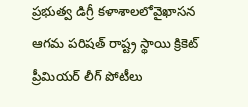ప్రభుత్వ డిగ్రీ కళాశాలలోవైఖాసన ఆగమ పరిషత్ రాష్ట్ర స్థాయి క్రికెట్ ప్రీమియర్ లీగ్ పోటీలు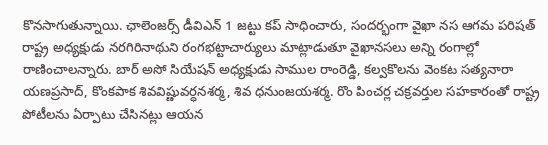కొనసాగుతున్నాయి. ఛాలెంజర్స్ డీవిఎన్ 1 జట్టు కప్ సాధించారు, సందర్భంగా వైఖా నస ఆగమ పరిషత్ రాష్ట్ర అధ్యక్షుడు నరగిరినాథుని రంగభట్టాచార్యులు మాట్లాడుతూ వైఖానసలు అన్ని రంగాల్లో రాణించాలన్నారు. బార్ అసో సియేషన్ అధ్యక్షుడు సాముల రాంరెడ్డి, కల్వకొలను వెంకట సత్యనారా యణప్రసాద్, కొంకపాక శివవిష్ణువర్ధనశర్మ, శివ ధనుంజయశర్మ. రొం పించర్ల చక్రవర్తుల సహకారంతో రాష్ట్ర పోటీలను ఏర్పాటు చేసినట్లు ఆయన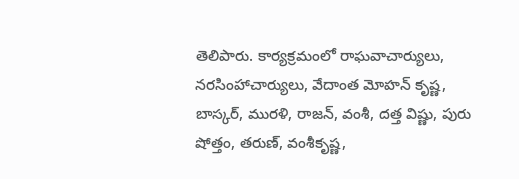తెలిపారు. కార్యక్రమంలో రాఘవాచార్యులు, నరసింహాచార్యులు, వేదాంత మోహన్ కృష్ణ, బాస్కర్, మురళి, రాజన్, వంశీ, దత్త విష్ణు, పురు షోత్తం, తరుణ్, వంశీకృష్ణ,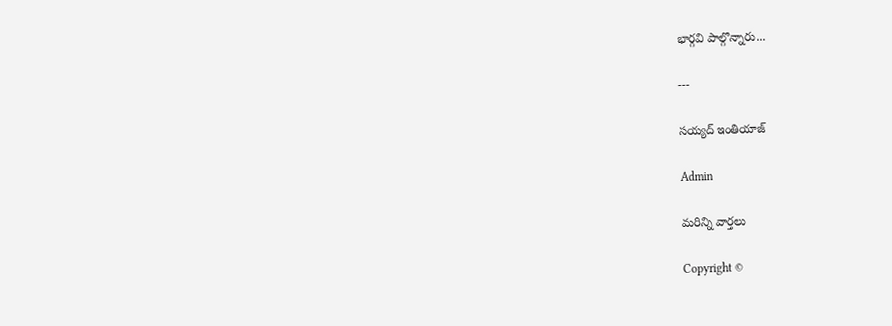భార్గవి పాల్గొన్నారు...

---

సయ్యద్ ఇంతియాజ్

Admin

మరిన్ని వార్తలు

Copyright ©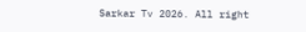Sarkar Tv 2026. All right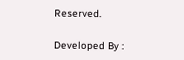Reserved.

Developed By :